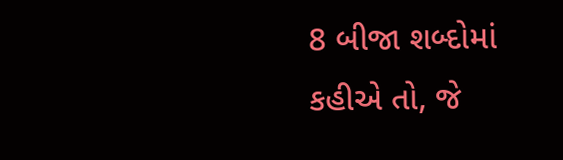8 બીજા શબ્દોમાં કહીએ તો, જે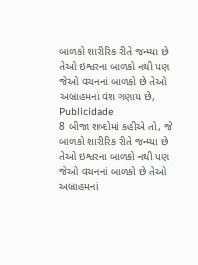બાળકો શારીરિક રીતે જન્મ્યા છે તેઓ ઇશ્વરના બાળકો નથી પણ જેઓ વચનનાં બાળકો છે તેઓ અબ્રાહમનાં વંશ ગણાય છે,
Publicidade
8 બીજા શબ્દોમાં કહીએ તો, જે બાળકો શારીરિક રીતે જન્મ્યા છે તેઓ ઇશ્વરના બાળકો નથી પણ જેઓ વચનનાં બાળકો છે તેઓ અબ્રાહમનાં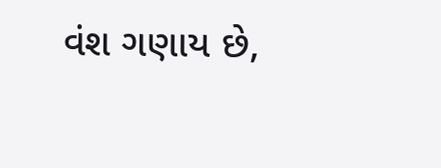વંશ ગણાય છે,